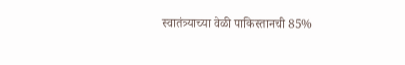स्वातंत्र्याच्या वेळी पाकिस्तानची 85%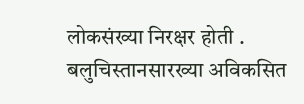लोकसंख्या निरक्षर होती . बलुचिस्तानसारख्या अविकसित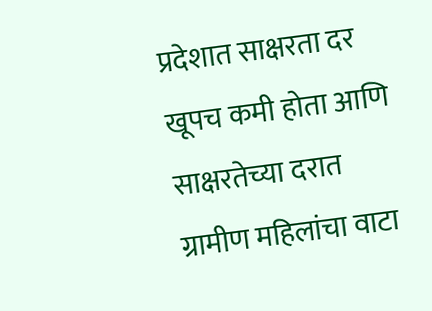प्रदेशात साक्षरता दर खूपच कमी होता आणि साक्षरतेच्या दरात ग्रामीण महिलांचा वाटा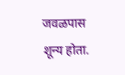जवळपास शून्य होता.